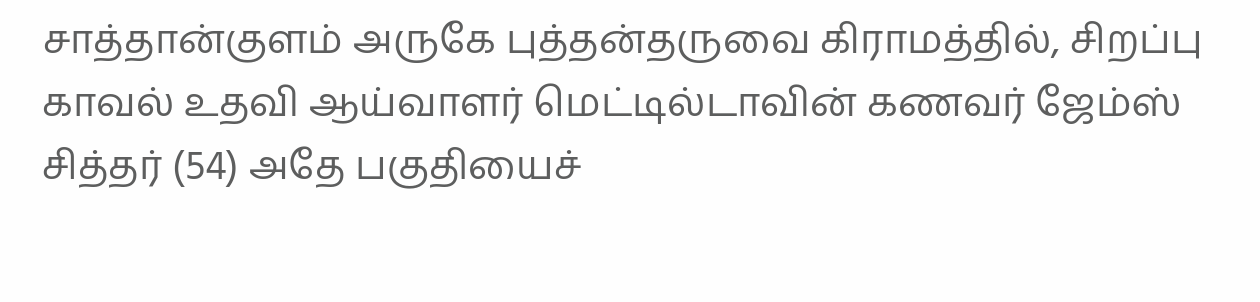சாத்தான்குளம் அருகே புத்தன்தருவை கிராமத்தில், சிறப்பு காவல் உதவி ஆய்வாளர் மெட்டில்டாவின் கணவர் ஜேம்ஸ் சித்தர் (54) அதே பகுதியைச்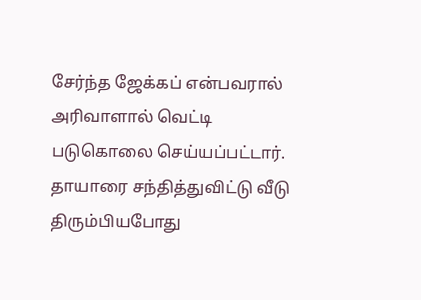சேர்ந்த ஜேக்கப் என்பவரால் அரிவாளால் வெட்டி படுகொலை செய்யப்பட்டார். தாயாரை சந்தித்துவிட்டு வீடு திரும்பியபோது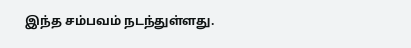இந்த சம்பவம் நடந்துள்ளது.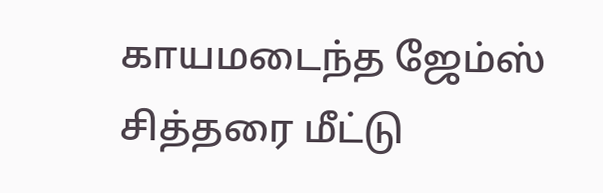காயமடைந்த ஜேம்ஸ் சித்தரை மீட்டு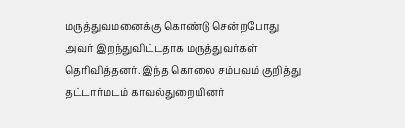மருத்துவமனைக்கு கொண்டு சென்றபோது அவர் இறந்துவிட்டதாக மருத்துவர்கள் தெரிவித்தனர். இந்த கொலை சம்பவம் குறித்து தட்டார்மடம் காவல்துறையினர்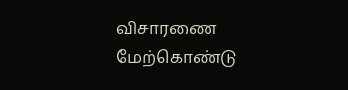விசாரணை மேற்கொண்டு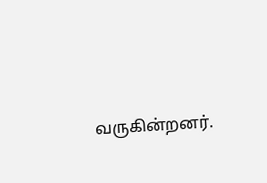வருகின்றனர்.